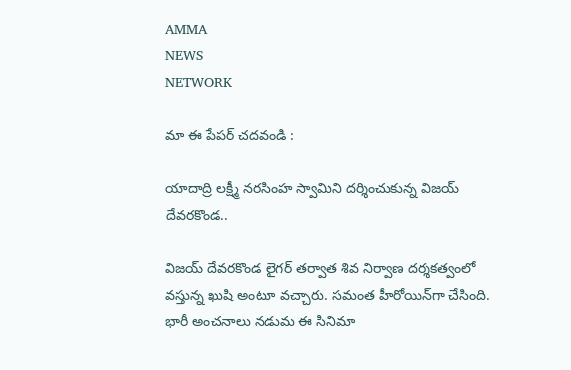AMMA
NEWS
NETWORK

మా ఈ పేపర్ చదవండి :

యాదాద్రి లక్ష్మీ నరసింహ స్వామిని దర్శించుకున్న విజయ్ దేవరకొండ..

విజయ్ దేవరకొండ లైగర్ తర్వాత శివ నిర్వాణ దర్శకత్వంలో వస్తున్న ఖుషి అంటూ వచ్చారు. సమంత హీరోయిన్‌గా చేసింది. భారీ అంచనాలు నడుమ ఈ సినిమా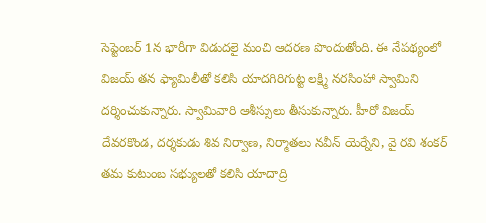సెప్టెంబర్ 1న భారీగా విడుదలై మంచి ఆదరణ పొందుతోంది. ఈ నేపథ్యంలో విజయ్ తన ఫ్యామిలీతో కలిసి యాదగిరిగుట్ట లక్ష్మి నరసింహా స్వామిని దర్శించుకున్నారు. స్వామివారి ఆశీస్సులు తీసుకున్నారు. హీరో విజయ్ దేవరకొండ, దర్శకుడు శివ నిర్వాణ, నిర్మాతలు నవీన్ యెర్నేని, వై రవి శంకర్ తమ కుటుంబ సభ్యులతో కలిసి యాదాద్రి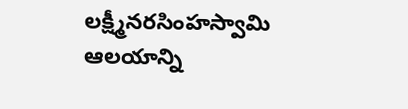లక్ష్మీనరసింహస్వామి ఆలయాన్ని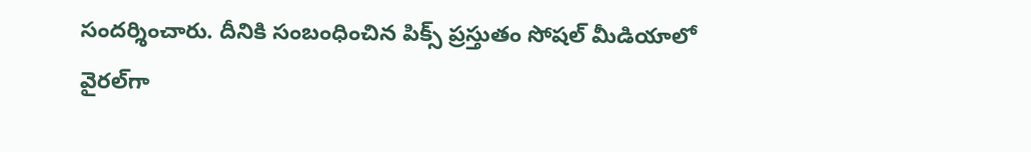సందర్శించారు. దీనికి సంబంధించిన పిక్స్ ప్రస్తుతం సోషల్ మీడియాలో వైరల్‌గా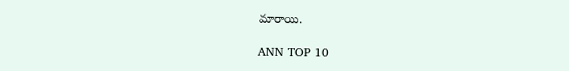మారాయి.

ANN TOP 10